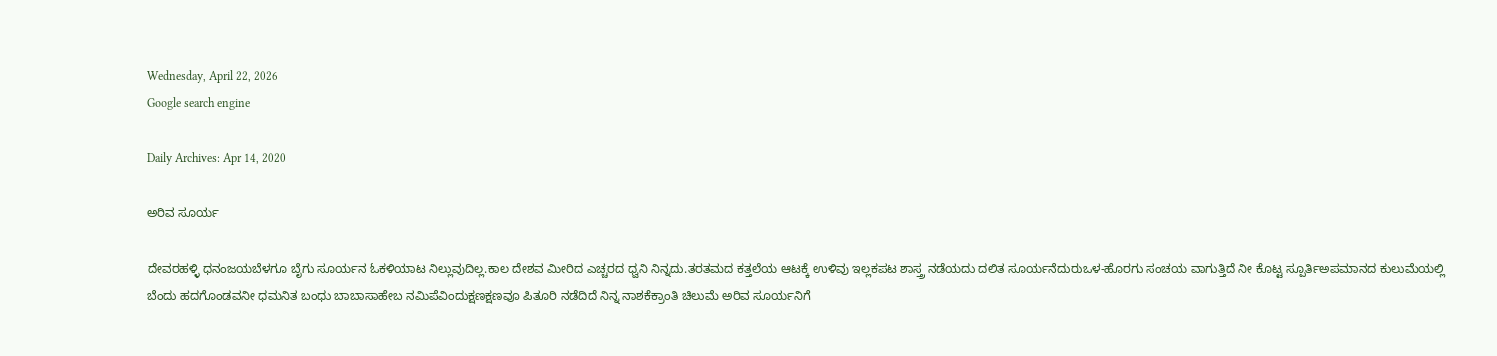Wednesday, April 22, 2026
Google search engine

Daily Archives: Apr 14, 2020

ಅರಿವ ಸೂರ್ಯ

ದೇವರಹಳ್ಳಿ ಧನಂಜಯಬೆಳಗೂ ಬೆೃಗು ಸೂರ್ಯನ ಓಕಳಿಯಾಟ ನಿಲ್ಲುವುದಿಲ್ಲ.ಕಾಲ ದೇಶವ ಮೀರಿದ ಎಚ್ಚರದ ಧ್ವನಿ ನಿನ್ನದು.ತರತಮದ ಕತ್ತಲೆಯ ಆಟಕ್ಕೆ ಉಳಿವು ಇಲ್ಲಕಪಟ ಶಾಸ್ತ್ರ ನಡೆಯದು ದಲಿತ ಸೂರ್ಯನೆದುರುಒಳ-ಹೊರಗು ಸಂಚಯ ವಾಗುತ್ತಿದೆ ನೀ ಕೊಟ್ಟ ಸ್ಪೂರ್ತಿಅಪಮಾನದ ಕುಲುಮೆಯಲ್ಲಿ ಬೆಂದು ಹದಗೊಂಡವ‌ನೀ ಧಮನಿತ ಬಂಧು ಬಾಬಾಸಾಹೇಬ ನಮಿಪೆವಿಂದುಕ್ಷಣಕ್ಷಣವೂ ಪಿತೂರಿ ನಡೆದಿದೆ ನಿನ್ನ ನಾಶಕೆಕ್ರಾಂತಿ ಚಿಲುಮೆ ಅರಿವ ಸೂರ್ಯನಿಗೆ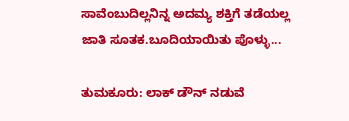ಸಾವೆಂಬುದಿಲ್ಲನಿನ್ನ ಅದಮ್ಯ ಶಕ್ತಿಗೆ ತಡೆಯಲ್ಲ ಜಾತಿ ಸೂತಕ.ಬೂದಿಯಾಯಿತು ಪೊಳ್ಳು...

ತುಮಕೂರು: ಲಾಕ್ ಡೌನ್ ನಡುವೆ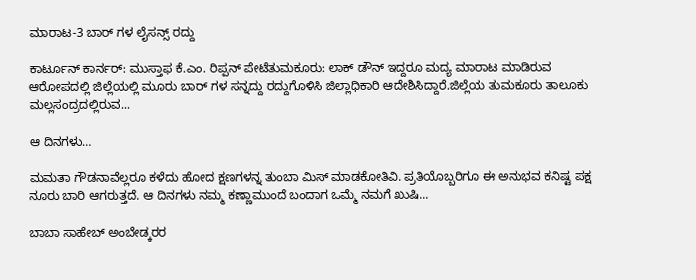ಮಾರಾಟ-3 ಬಾರ್ ಗಳ ಲೈಸನ್ಸ್ ರದ್ದು

ಕಾರ್ಟೂನ್ ಕಾರ್ನರ್: ಮುಸ್ತಾಫ ಕೆ.ಎಂ. ರಿಪ್ಪನ್ ಪೇಟೆತುಮಕೂರು: ಲಾಕ್ ಡೌನ್ ಇದ್ದರೂ ಮದ್ಯ ಮಾರಾಟ ಮಾಡಿರುವ ಆರೋಪದಲ್ಲಿ ಜಿಲ್ಲೆಯಲ್ಲಿ ಮೂರು ಬಾರ್ ಗಳ ಸನ್ನದ್ದು ರದ್ದುಗೊಳಿಸಿ ಜಿಲ್ಲಾಧಿಕಾರಿ ಆದೇಶಿಸಿದ್ದಾರೆ.ಜಿಲ್ಲೆಯ ತುಮಕೂರು ತಾಲೂಕು ಮಲ್ಲಸಂದ್ರದಲ್ಲಿರುವ...

ಆ ದಿನಗಳು…

ಮಮತಾ ಗೌಡನಾವೆಲ್ಲರೂ ಕಳೆದು ಹೋದ ಕ್ಷಣಗಳನ್ನ ತುಂಬಾ ಮಿಸ್ ಮಾಡಕೋತಿವಿ. ಪ್ರತಿಯೊಬ್ಬರಿಗೂ ಈ ಅನುಭವ ಕನಿಷ್ಟ ಪಕ್ಷ ನೂರು ಬಾರಿ ಆಗರುತ್ತದೆ. ಆ ದಿನಗಳು ನಮ್ಮ ಕಣ್ಣಾಮುಂದೆ ಬಂದಾಗ ಒಮ್ಮೆ ನಮಗೆ ಖುಷಿ...

ಬಾಬಾ ಸಾಹೇಬ್ ಅಂಬೇಡ್ಕರರ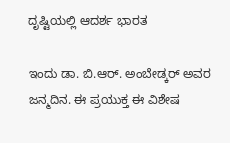ದೃಷ್ಟಿಯಲ್ಲಿ ಆದರ್ಶ ಭಾರತ

ಇಂದು ಡಾ. ಬಿ.ಆರ್. ಅಂಬೇಡ್ಕರ್ ಅವರ ಜನ್ಮ‌ದಿನ. ಈ ಪ್ರಯುಕ್ತ ಈ ವಿಶೇಷ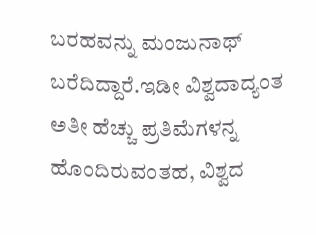ಬರಹವನ್ನು ಮಂಜುನಾಥ್ ಬರೆದಿದ್ದಾರೆ.ಇಡೀ ವಿಶ್ವದಾದ್ಯಂತ ಅತೀ ಹೆಚ್ಚು ಪ್ರತಿಮೆಗಳನ್ನ ಹೊಂದಿರುವಂತಹ, ವಿಶ್ವದ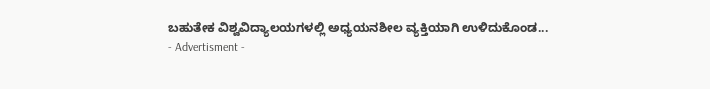ಬಹುತೇಕ ವಿಶ್ವವಿದ್ಯಾಲಯಗಳಲ್ಲಿ ಅಧ್ಯಯನಶೀಲ ವ್ಯಕ್ತಿಯಾಗಿ ಉಳಿದುಕೊಂಡ...
- Advertisment -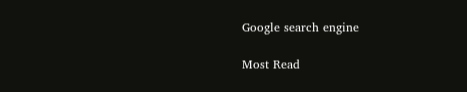Google search engine

Most Read